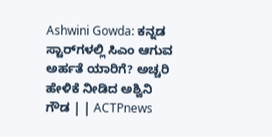Ashwini Gowda: ಕನ್ನಡ ಸ್ಟಾರ್‌ಗಳಲ್ಲಿ ಸಿಎಂ ಆಗುವ ಅರ್ಹತೆ ಯಾರಿಗೆ? ಅಚ್ಚರಿ ಹೇಳಿಕೆ ನೀಡಿದ ಅಶ್ವಿನಿ ಗೌಡ | | ACTPnews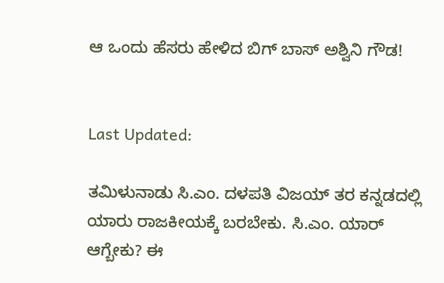ಆ ಒಂದು ಹೆಸರು ಹೇಳಿದ ಬಿಗ್ ಬಾಸ್ ಅಶ್ವಿನಿ ಗೌಡ!


Last Updated:

ತಮಿಳುನಾಡು ಸಿ.ಎಂ. ದಳಪತಿ ವಿಜಯ್ ತರ ಕನ್ನಡದಲ್ಲಿ ಯಾರು ರಾಜಕೀಯಕ್ಕೆ ಬರಬೇಕು. ಸಿ.ಎಂ. ಯಾರ್ ಆಗ್ಬೇಕು? ಈ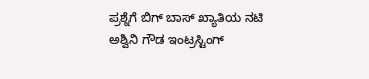ಪ್ರಶ್ನೆಗೆ ಬಿಗ್ ಬಾಸ್ ಖ್ಯಾತಿಯ ನಟಿ ಅಶ್ವಿನಿ ಗೌಡ ಇಂಟ್ರಸ್ಟಿಂಗ್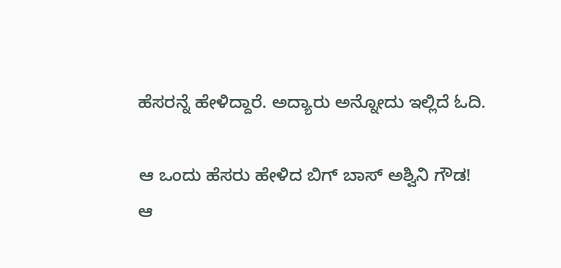ಹೆಸರನ್ನೆ ಹೇಳಿದ್ದಾರೆ. ಅದ್ಯಾರು ಅನ್ನೋದು ಇಲ್ಲಿದೆ ಓದಿ.

ಆ ಒಂದು ಹೆಸರು ಹೇಳಿದ ಬಿಗ್ ಬಾಸ್ ಅಶ್ವಿನಿ ಗೌಡ!
ಆ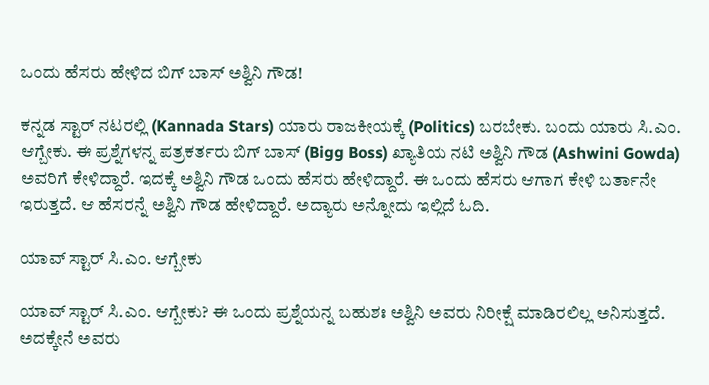ಒಂದು ಹೆಸರು ಹೇಳಿದ ಬಿಗ್ ಬಾಸ್ ಅಶ್ವಿನಿ ಗೌಡ!

ಕನ್ನಡ ಸ್ಟಾರ್ ನಟರಲ್ಲಿ (Kannada Stars) ಯಾರು ರಾಜಕೀಯಕ್ಕೆ (Politics) ಬರಬೇಕು. ಬಂದು ಯಾರು ಸಿ.ಎಂ. ಆಗ್ಬೇಕು. ಈ ಪ್ರಶ್ನೆಗಳನ್ನ ಪತ್ರಕರ್ತರು ಬಿಗ್ ಬಾಸ್ (Bigg Boss) ಖ್ಯಾತಿಯ ನಟಿ ಅಶ್ವಿನಿ ಗೌಡ (Ashwini Gowda) ಅವರಿಗೆ ಕೇಳಿದ್ದಾರೆ. ಇದಕ್ಕೆ ಅಶ್ವಿನಿ ಗೌಡ ಒಂದು ಹೆಸರು ಹೇಳಿದ್ದಾರೆ. ಈ ಒಂದು ಹೆಸರು ಆಗಾಗ ಕೇಳಿ ಬರ್ತಾನೇ ಇರುತ್ತದೆ. ಆ ಹೆಸರನ್ನೆ ಅಶ್ವಿನಿ ಗೌಡ ಹೇಳಿದ್ದಾರೆ. ಅದ್ಯಾರು ಅನ್ನೋದು ಇಲ್ಲಿದೆ ಓದಿ.

ಯಾವ್ ಸ್ಟಾರ್ ಸಿ.ಎಂ. ಆಗ್ಬೇಕು

ಯಾವ್ ಸ್ಟಾರ್ ಸಿ.ಎಂ. ಆಗ್ಬೇಕು? ಈ ಒಂದು ಪ್ರಶ್ನೆಯನ್ನ ಬಹುಶಃ ಅಶ್ವಿನಿ ಅವರು ನಿರೀಕ್ಷೆ ಮಾಡಿರಲಿಲ್ಲ ಅನಿಸುತ್ತದೆ. ಅದಕ್ಕೇನೆ ಅವರು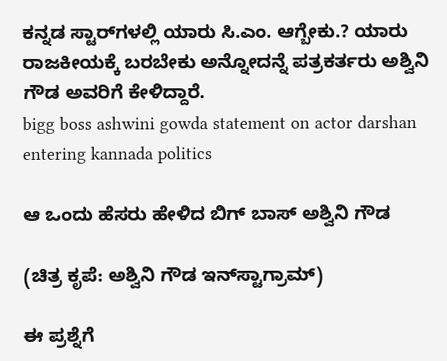ಕನ್ನಡ ಸ್ಟಾರ್‌ಗಳಲ್ಲಿ ಯಾರು ಸಿ.ಎಂ. ಆಗ್ಬೇಕು.? ಯಾರು ರಾಜಕೀಯಕ್ಕೆ ಬರಬೇಕು ಅನ್ನೋದನ್ನೆ ಪತ್ರಕರ್ತರು ಅಶ್ವಿನಿ ಗೌಡ ಅವರಿಗೆ ಕೇಳಿದ್ದಾರೆ.
bigg boss ashwini gowda statement on actor darshan entering kannada politics

ಆ ಒಂದು ಹೆಸರು ಹೇಳಿದ ಬಿಗ್ ಬಾಸ್ ಅಶ್ವಿನಿ ಗೌಡ

(ಚಿತ್ರ ಕೃಪೆ: ಅಶ್ವಿನಿ ಗೌಡ ಇನ್‌ಸ್ಟಾಗ್ರಾಮ್)

ಈ ಪ್ರಶ್ನೆಗೆ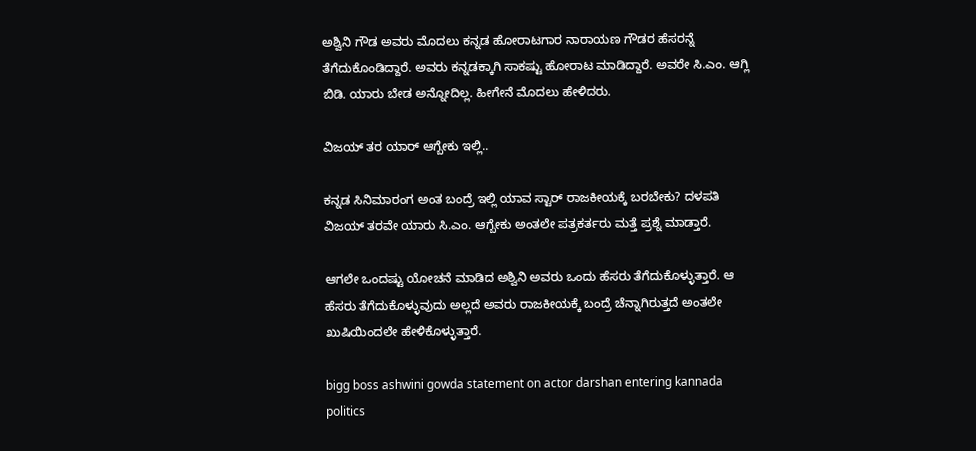ಅಶ್ವಿನಿ ಗೌಡ ಅವರು ಮೊದಲು ಕನ್ನಡ ಹೋರಾಟಗಾರ ನಾರಾಯಣ ಗೌಡರ ಹೆಸರನ್ನೆ ತೆಗೆದುಕೊಂಡಿದ್ದಾರೆ. ಅವರು ಕನ್ನಡಕ್ಕಾಗಿ ಸಾಕಷ್ಟು ಹೋರಾಟ ಮಾಡಿದ್ದಾರೆ. ಅವರೇ ಸಿ.ಎಂ. ಆಗ್ಲಿ ಬಿಡಿ. ಯಾರು ಬೇಡ ಅನ್ನೋದಿಲ್ಲ. ಹೀಗೇನೆ ಮೊದಲು ಹೇಳಿದರು.

ವಿಜಯ್ ತರ ಯಾರ್ ಆಗ್ಬೇಕು ಇಲ್ಲಿ..

ಕನ್ನಡ ಸಿನಿಮಾರಂಗ ಅಂತ ಬಂದ್ರೆ ಇಲ್ಲಿ ಯಾವ ಸ್ಟಾರ್ ರಾಜಕೀಯಕ್ಕೆ ಬರಬೇಕು? ದಳಪತಿ ವಿಜಯ್ ತರವೇ ಯಾರು ಸಿ.ಎಂ. ಆಗ್ಬೇಕು ಅಂತಲೇ ಪತ್ರಕರ್ತರು ಮತ್ತೆ ಪ್ರಶ್ನೆ ಮಾಡ್ತಾರೆ.

ಆಗಲೇ ಒಂದಷ್ಟು ಯೋಚನೆ ಮಾಡಿದ ಅಶ್ವಿನಿ ಅವರು ಒಂದು ಹೆಸರು ತೆಗೆದುಕೊಳ್ಳುತ್ತಾರೆ. ಆ ಹೆಸರು ತೆಗೆದುಕೊಳ್ಳುವುದು ಅಲ್ಲದೆ ಅವರು ರಾಜಕೀಯಕ್ಕೆ ಬಂದ್ರೆ ಚೆನ್ನಾಗಿರುತ್ತದೆ ಅಂತಲೇ ಖುಷಿಯಿಂದಲೇ ಹೇಳಿಕೊಳ್ಳುತ್ತಾರೆ.

bigg boss ashwini gowda statement on actor darshan entering kannada politics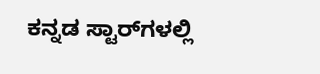ಕನ್ನಡ ಸ್ಟಾರ್‌ಗಳಲ್ಲಿ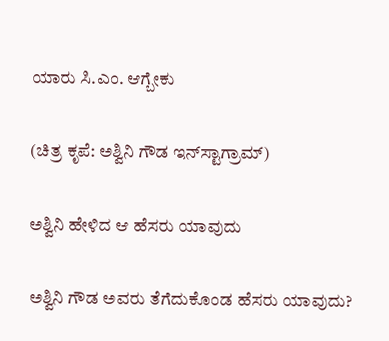ಯಾರು ಸಿ.ಎಂ. ಆಗ್ಬೇಕು

(ಚಿತ್ರ ಕೃಪೆ: ಅಶ್ವಿನಿ ಗೌಡ ಇನ್‌ಸ್ಟಾಗ್ರಾಮ್)

ಅಶ್ವಿನಿ ಹೇಳಿದ ಆ ಹೆಸರು ಯಾವುದು

ಅಶ್ವಿನಿ ಗೌಡ ಅವರು ತೆಗೆದುಕೊಂಡ ಹೆಸರು ಯಾವುದು?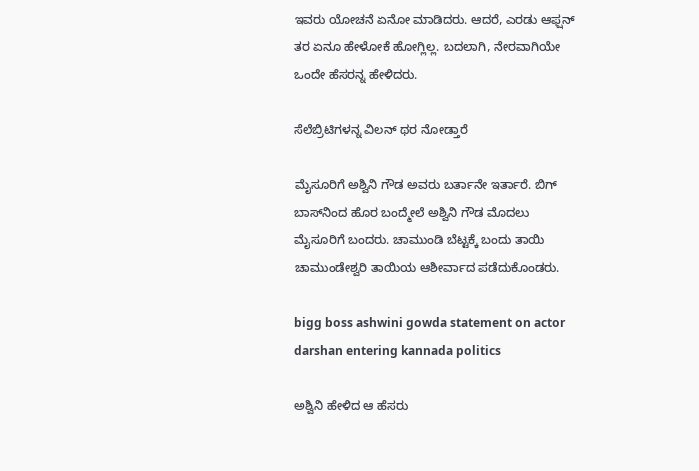ಇವರು ಯೋಚನೆ ಏನೋ ಮಾಡಿದರು. ಆದರೆ, ಎರಡು ಆಫ್ಷನ್ ತರ ಏನೂ ಹೇಳೋಕೆ ಹೋಗ್ಲಿಲ್ಲ. ಬದಲಾಗಿ, ನೇರವಾಗಿಯೇ ಒಂದೇ ಹೆಸರನ್ನ ಹೇಳಿದರು.

ಸೆಲೆಬ್ರಿಟಿಗಳನ್ನ ವಿಲನ್ ಥರ ನೋಡ್ತಾರೆ

ಮೈಸೂರಿಗೆ ಅಶ್ವಿನಿ ಗೌಡ ಅವರು ಬರ್ತಾನೇ ಇರ್ತಾರೆ. ಬಿಗ್ ಬಾಸ್‌ನಿಂದ ಹೊರ ಬಂದ್ಮೇಲೆ ಅಶ್ವಿನಿ ಗೌಡ ಮೊದಲು ಮೈಸೂರಿಗೆ ಬಂದರು. ಚಾಮುಂಡಿ ಬೆಟ್ಟಕ್ಕೆ ಬಂದು ತಾಯಿ ಚಾಮುಂಡೇಶ್ವರಿ ತಾಯಿಯ ಆಶೀರ್ವಾದ ಪಡೆದುಕೊಂಡರು.

bigg boss ashwini gowda statement on actor darshan entering kannada politics

ಅಶ್ವಿನಿ ಹೇಳಿದ ಆ ಹೆಸರು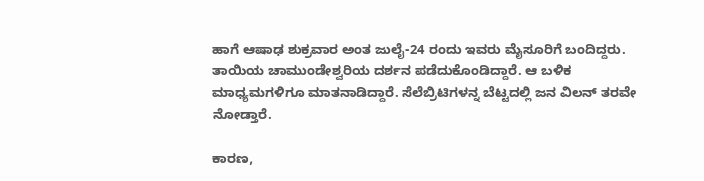ಹಾಗೆ ಆಷಾಢ ಶುಕ್ರವಾರ ಅಂತ ಜುಲೈ-24 ರಂದು ಇವರು ಮೈಸೂರಿಗೆ ಬಂದಿದ್ದರು. ತಾಯಿಯ ಚಾಮುಂಡೇಶ್ವರಿಯ ದರ್ಶನ ಪಡೆದುಕೊಂಡಿದ್ದಾರೆ. ಆ ಬಳಿಕ ಮಾಧ್ಯಮಗಳಿಗೂ ಮಾತನಾಡಿದ್ದಾರೆ. ಸೆಲೆಬ್ರಿಟಿಗಳನ್ನ ಬೆಟ್ಟದಲ್ಲಿ ಜನ ವಿಲನ್ ತರವೇ ನೋಡ್ತಾರೆ.

ಕಾರಣ,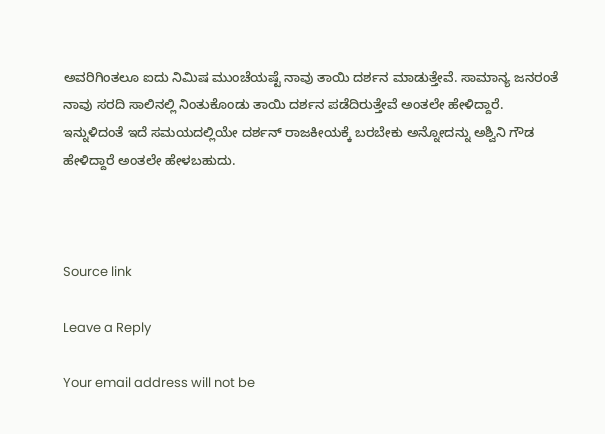ಅವರಿಗಿಂತಲೂ ಐದು ನಿಮಿಷ ಮುಂಚೆಯಷ್ಟೆ ನಾವು ತಾಯಿ ದರ್ಶನ ಮಾಡುತ್ತೇವೆ. ಸಾಮಾನ್ಯ ಜನರಂತೆ ನಾವು ಸರದಿ ಸಾಲಿನಲ್ಲಿ ನಿಂತುಕೊಂಡು ತಾಯಿ ದರ್ಶನ ಪಡೆದಿರುತ್ತೇವೆ ಅಂತಲೇ ಹೇಳಿದ್ದಾರೆ. ಇನ್ನುಳಿದಂತೆ ಇದೆ ಸಮಯದಲ್ಲಿಯೇ ದರ್ಶನ್ ರಾಜಕೀಯಕ್ಕೆ ಬರಬೇಕು ಅನ್ನೋದನ್ನು ಅಶ್ವಿನಿ ಗೌಡ ಹೇಳಿದ್ದಾರೆ ಅಂತಲೇ ಹೇಳಬಹುದು.



Source link

Leave a Reply

Your email address will not be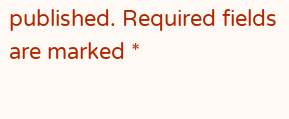published. Required fields are marked *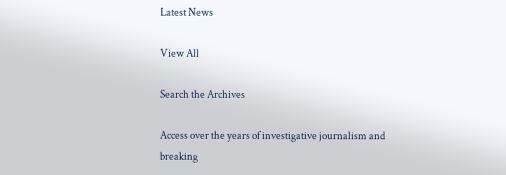Latest News

View All

Search the Archives

Access over the years of investigative journalism and breaking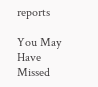reports

You May Have Missed